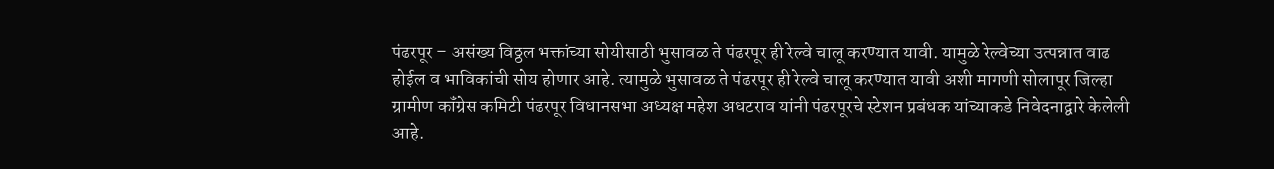पंढरपूर – असंख्य विठ्ठल भक्तांच्या सोयीसाठी भुसावळ ते पंढरपूर ही रेल्वे चालू करण्यात यावी. यामुळे रेल्वेच्या उत्पन्नात वाढ होईल व भाविकांची सोय होणार आहे. त्यामुळे भुसावळ ते पंढरपूर ही रेल्वे चालू करण्यात यावी अशी मागणी सोलापूर जिल्हा ग्रामीण कॉंग्रेस कमिटी पंढरपूर विधानसभा अध्यक्ष महेश अधटराव यांनी पंढरपूरचे स्टेशन प्रबंधक यांच्याकडे निवेदनाद्वारे केलेली आहे.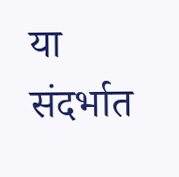या संदर्भात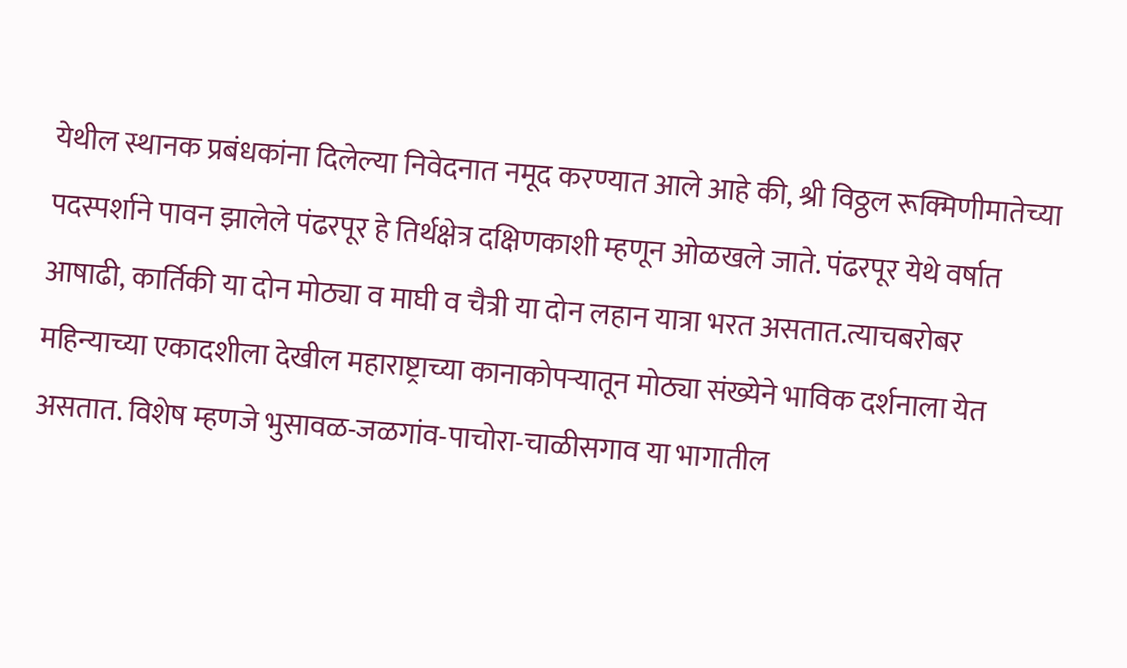येथील स्थानक प्रबंधकांना दिलेल्या निवेदनात नमूद करण्यात आले आहे की, श्री विठ्ठल रूक्मिणीमातेच्या पदस्पर्शाने पावन झालेले पंढरपूर हे तिर्थक्षेत्र दक्षिणकाशी म्हणून ओळखले जाते. पंढरपूर येथे वर्षात आषाढी, कार्तिकी या दोन मोठ्या व माघी व चैत्री या दोन लहान यात्रा भरत असतात.त्याचबरोबर महिन्याच्या एकादशीला देखील महाराष्ट्राच्या कानाकोपऱ्यातून मोठ्या संख्येने भाविक दर्शनाला येत असतात. विशेष म्हणजे भुसावळ-जळगांव-पाचोरा-चाळीसगाव या भागातील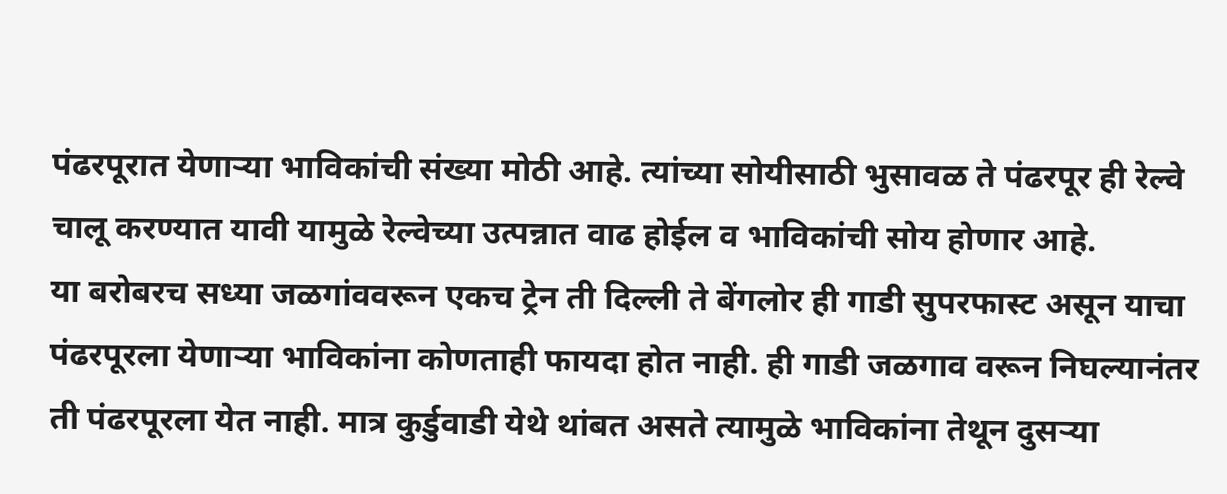पंढरपूरात येणाऱ्या भाविकांची संख्या मोठी आहे. त्यांच्या सोयीसाठी भुसावळ ते पंढरपूर ही रेल्वे चालू करण्यात यावी यामुळे रेल्वेच्या उत्पन्नात वाढ होईल व भाविकांची सोय होणार आहे.
या बरोबरच सध्या जळगांववरून एकच ट्रेन ती दिल्ली ते बेंगलोर ही गाडी सुपरफास्ट असून याचा पंढरपूरला येणाऱ्या भाविकांना कोणताही फायदा होत नाही. ही गाडी जळगाव वरून निघल्यानंतर ती पंढरपूरला येत नाही. मात्र कुर्डुवाडी येथे थांबत असते त्यामुळे भाविकांना तेथून दुसऱ्या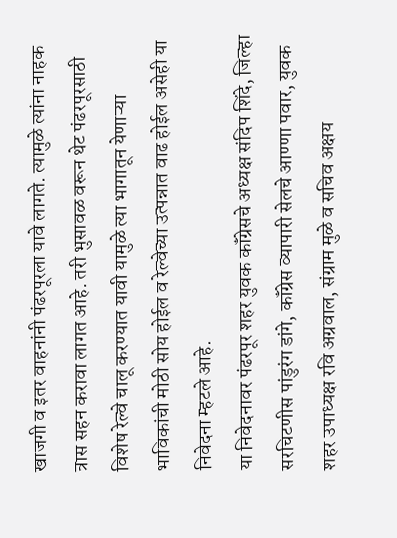खाजगी व इतर वाहनांनी पंढरपूरला यावे लागते. त्यामुळे त्यांना नाहक त्रास सहन करावा लागत आहे. तरी भुसावळ वरून थेट पंढरपूरसाठी विशेष रेल्वे चालू करण्यात यावी यामुळे त्या भागातून येणाऱ्या भाविकांची मोठी सोय होईल व रेल्वेच्या उत्पन्नात वाढ होईल असेही या निवेदना म्हटले आहे.
या निवेदनावर पंढरपूर शहर युवक कॉंग्रेसचे अध्यक्ष संदिप शिंदे, जिल्हा सरचिटणीस पांडुरंग डांगे, कॉंग्रेस व्यापारी सेलचे आण्णा पवार, युवक शहर उपाध्यक्ष रवि अग्रवाल, संग्राम मुळे व सचिव अक्षय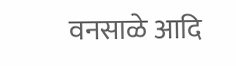वनसाळे आदि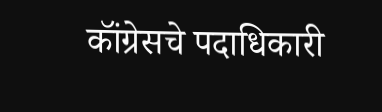कॉंग्रेसचे पदाधिकारी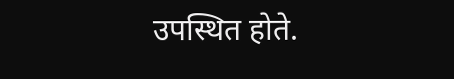उपस्थित होते.